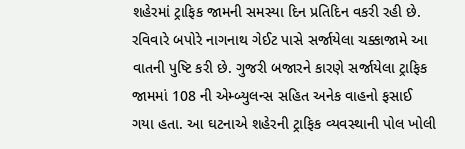શહેરમાં ટ્રાફિક જામની સમસ્યા દિન પ્રતિદિન વકરી રહી છે. રવિવારે બપોરે નાગનાથ ગેઈટ પાસે સર્જાયેલા ચક્કાજામે આ વાતની પુષ્ટિ કરી છે. ગુજરી બજારને કારણે સર્જાયેલા ટ્રાફિક જામમાં 108 ની એમ્બ્યુલન્સ સહિત અનેક વાહનો ફસાઈ ગયા હતા. આ ઘટનાએ શહેરની ટ્રાફિક વ્યવસ્થાની પોલ ખોલી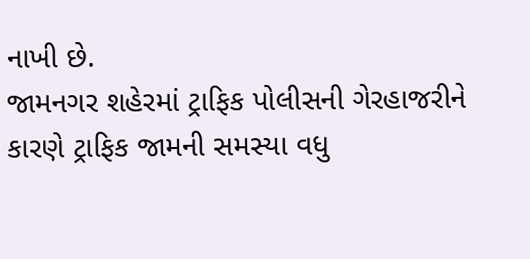નાખી છે.
જામનગર શહેરમાં ટ્રાફિક પોલીસની ગેરહાજરીને કારણે ટ્રાફિક જામની સમસ્યા વધુ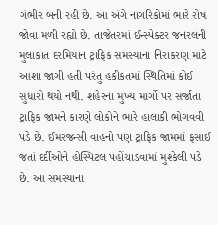ગંભીર બની રહી છે. આ અંગે નાગરિકોમાં ભારે રોષ જોવા મળી રહ્યો છે. તાજેતરમાં ઈન્સ્પેક્ટર જનરલની મુલાકાત દરમિયાન ટ્રાફિક સમસ્યાના નિરાકરણ માટે આશા જાગી હતી પરંતુ હકીકતમાં સ્થિતિમાં કોઈ સુધારો થયો નથી. શહેરના મુખ્ય માર્ગો પર સર્જાતા ટ્રાફિક જામને કારણે લોકોને ભારે હાલાકી ભોગવવી પડે છે. ઈમરજન્સી વાહનો પણ ટ્રાફિક જામમાં ફસાઈ જતાં દર્દીઓને હોસ્પિટલ પહોંચાડવામાં મુશ્કેલી પડે છે. આ સમસ્યાના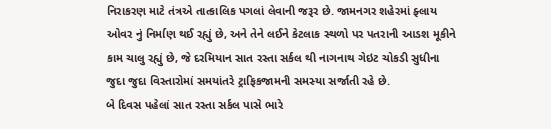નિરાકરણ માટે તંત્રએ તાત્કાલિક પગલાં લેવાની જરૂર છે. જામનગર શહેરમાં ફ્લાય ઓવર નું નિર્માણ થઈ રહ્યું છે, અને તેને લઈને કેટલાક સ્થળો પર પતરાની આડશ મૂકીને કામ ચાલુ રહ્યું છે, જે દરમિયાન સાત રસ્તા સર્કલ થી નાગનાથ ગેઇટ ચોકડી સુધીના જુદા જુદા વિસ્તારોમાં સમયાંતરે ટ્રાફિકજામની સમસ્યા સર્જાતી રહે છે.
બે દિવસ પહેલાં સાત રસ્તા સર્કલ પાસે ભારે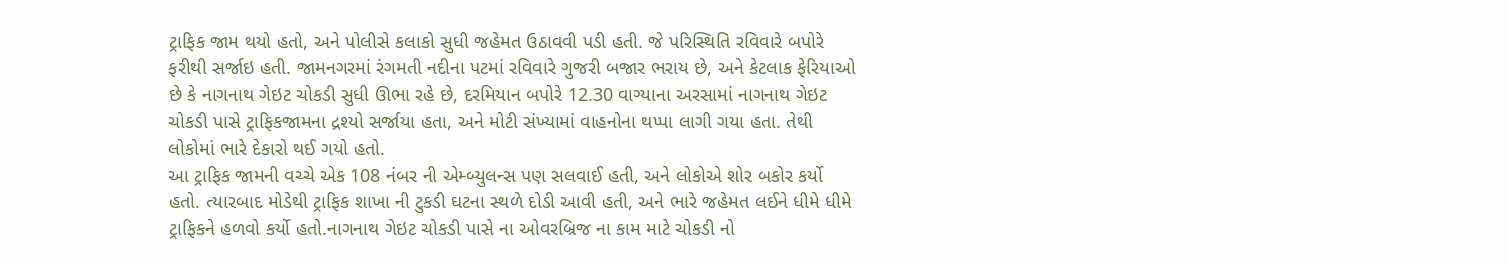ટ્રાફિક જામ થયો હતો, અને પોલીસે કલાકો સુધી જહેમત ઉઠાવવી પડી હતી. જે પરિસ્થિતિ રવિવારે બપોરે ફરીથી સર્જાઇ હતી. જામનગરમાં રંગમતી નદીના પટમાં રવિવારે ગુજરી બજાર ભરાય છે, અને કેટલાક ફેરિયાઓ છે કે નાગનાથ ગેઇટ ચોકડી સુધી ઊભા રહે છે, દરમિયાન બપોરે 12.30 વાગ્યાના અરસામાં નાગનાથ ગેઇટ ચોકડી પાસે ટ્રાફિકજામના દ્રશ્યો સર્જાયા હતા, અને મોટી સંખ્યામાં વાહનોના થપ્પા લાગી ગયા હતા. તેથી લોકોમાં ભારે દેકારો થઈ ગયો હતો.
આ ટ્રાફિક જામની વચ્ચે એક 108 નંબર ની એમ્બ્યુલન્સ પણ સલવાઈ હતી, અને લોકોએ શોર બકોર કર્યો હતો. ત્યારબાદ મોડેથી ટ્રાફિક શાખા ની ટુકડી ઘટના સ્થળે દોડી આવી હતી, અને ભારે જહેમત લઈને ધીમે ધીમે ટ્રાફિકને હળવો કર્યો હતો.નાગનાથ ગેઇટ ચોકડી પાસે ના ઓવરબ્રિજ ના કામ માટે ચોકડી નો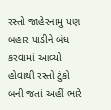રસ્તો જાહેરનામુ પણ બહાર પાડીને બંધ કરવામાં આવ્યો હોવાથી રસ્તો ટુંકો બની જતાં અહીં ભારે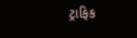ટ્રાફિક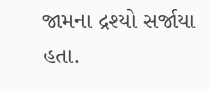જામના દ્રશ્યો સર્જાયા હતા.